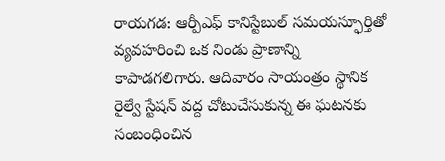రాయగడ: ఆర్పీఎఫ్ కానిస్టేబుల్ సమయస్ఫూర్తితో వ్యవహరించి ఒక నిండు ప్రాణాన్ని కాపాడగలిగారు. ఆదివారం సాయంత్రం స్థానిక రైల్వే స్టేషన్ వద్ద చోటుచేసుకున్న ఈ ఘటనకు సంబంధించిన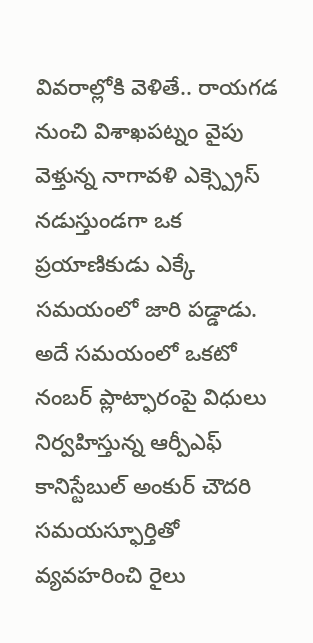వివరాల్లోకి వెళితే.. రాయగడ నుంచి విశాఖపట్నం వైపు వెళ్తున్న నాగావళి ఎక్స్ప్రెస్ నడుస్తుండగా ఒక ప్రయాణికుడు ఎక్కే సమయంలో జారి పడ్డాడు. అదే సమయంలో ఒకటో నంబర్ ప్లాట్ఫారంపై విధులు నిర్వహిస్తున్న ఆర్పీఎఫ్ కానిస్టేబుల్ అంకుర్ చౌదరి సమయస్ఫూర్తితో వ్యవహరించి రైలు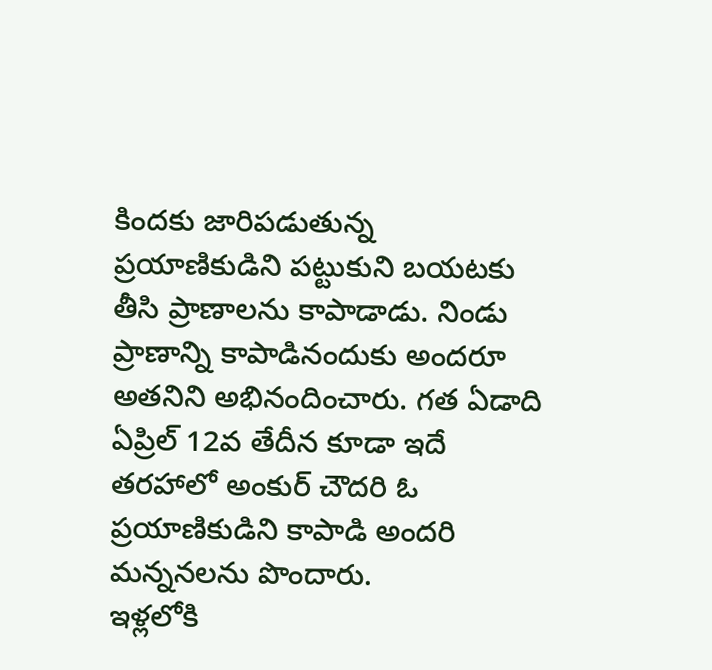కిందకు జారిపడుతున్న ప్రయాణికుడిని పట్టుకుని బయటకు తీసి ప్రాణాలను కాపాడాడు. నిండు ప్రాణాన్ని కాపాడినందుకు అందరూ అతనిని అభినందించారు. గత ఏడాది ఏప్రిల్ 12వ తేదీన కూడా ఇదే తరహాలో అంకుర్ చౌదరి ఓ ప్రయాణికుడిని కాపాడి అందరి మన్ననలను పొందారు.
ఇళ్లలోకి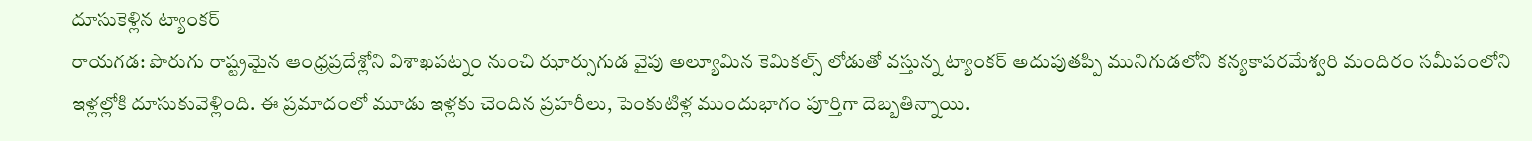దూసుకెళ్లిన ట్యాంకర్
రాయగడ: పొరుగు రాష్ట్రమైన ఆంధ్రప్రదేశ్లోని విశాఖపట్నం నుంచి ఝార్సుగుడ వైపు అల్యూమిన కెమికల్స్ లోడుతో వస్తున్న ట్యాంకర్ అదుపుతప్పి మునిగుడలోని కన్యకాపరమేశ్వరి మందిరం సమీపంలోని ఇళ్లల్లోకి దూసుకువెళ్లింది. ఈ ప్రమాదంలో మూడు ఇళ్లకు చెందిన ప్రహరీలు, పెంకుటిళ్ల ముందుభాగం పూర్తిగా దెబ్బతిన్నాయి.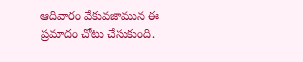ఆదివారం వేకువజామున ఈ ప్రమాదం చోటు చేసుకుంది.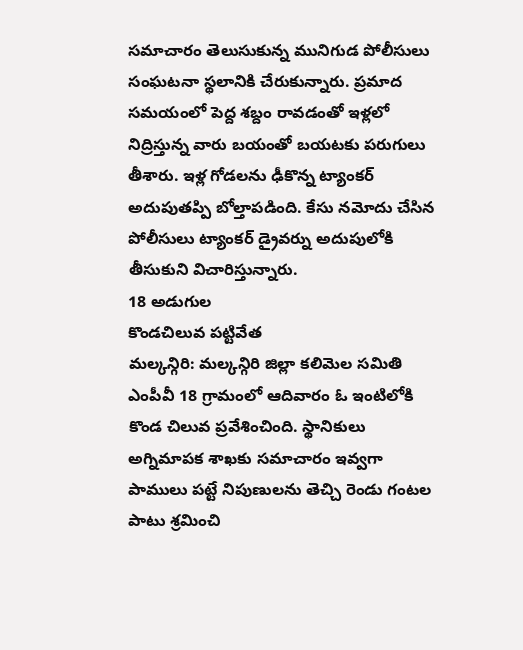సమాచారం తెలుసుకున్న మునిగుడ పోలీసులు సంఘటనా స్థలానికి చేరుకున్నారు. ప్రమాద సమయంలో పెద్ద శబ్దం రావడంతో ఇళ్లలో నిద్రిస్తున్న వారు బయంతో బయటకు పరుగులు తీశారు. ఇళ్ల గోడలను ఢీకొన్న ట్యాంకర్ అదుపుతప్పి బోల్తాపడింది. కేసు నమోదు చేసిన పోలీసులు ట్యాంకర్ డ్రైవర్ను అదుపులోకి తీసుకుని విచారిస్తున్నారు.
18 అడుగుల
కొండచిలువ పట్టివేత
మల్కన్గిరి: మల్కన్గిరి జిల్లా కలిమెల సమితి ఎంపీవీ 18 గ్రామంలో ఆదివారం ఓ ఇంటిలోకి కొండ చిలువ ప్రవేశించింది. స్థానికులు అగ్నిమాపక శాఖకు సమాచారం ఇవ్వగా పాములు పట్టే నిపుణులను తెచ్చి రెండు గంటల పాటు శ్రమించి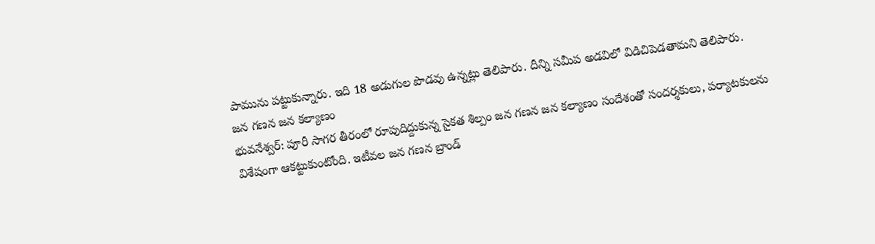పామును పట్టుకున్నారు. ఇది 18 అడుగుల పొడవు ఉన్నట్లు తెలిపారు. దీన్ని సమీప అడవిలో విడిచిపెడతామని తెలిపారు.
జన గణన జన కల్యాణం
భువనేశ్వర్: పూరీ సాగర తీరంలో రూపుదిద్దుకున్న సైకత శిల్పం జన గణన జన కల్యాణం సందేశంతో సందర్శకులు, పర్యాటకులను విశేషంగా ఆకట్టుకుంటోంది. ఇటీవల జన గణన బ్రాండ్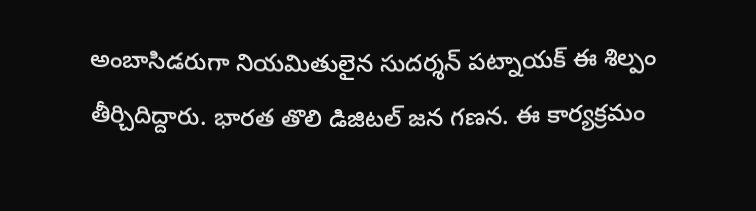అంబాసిడరుగా నియమితులైన సుదర్శన్ పట్నాయక్ ఈ శిల్పం తీర్చిదిద్దారు. భారత తొలి డిజిటల్ జన గణన. ఈ కార్యక్రమం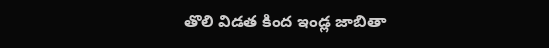తొలి విడత కింద ఇండ్ల జాబితా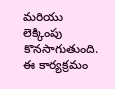మరియు లెక్కింపు కొనసాగుతుంది. ఈ కార్యక్రమం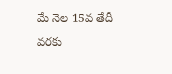మే నెల 15వ తేదీ వరకు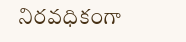నిరవధికంగా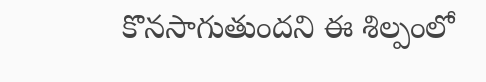కొనసాగుతుందని ఈ శిల్పంలో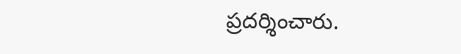ప్రదర్శించారు.